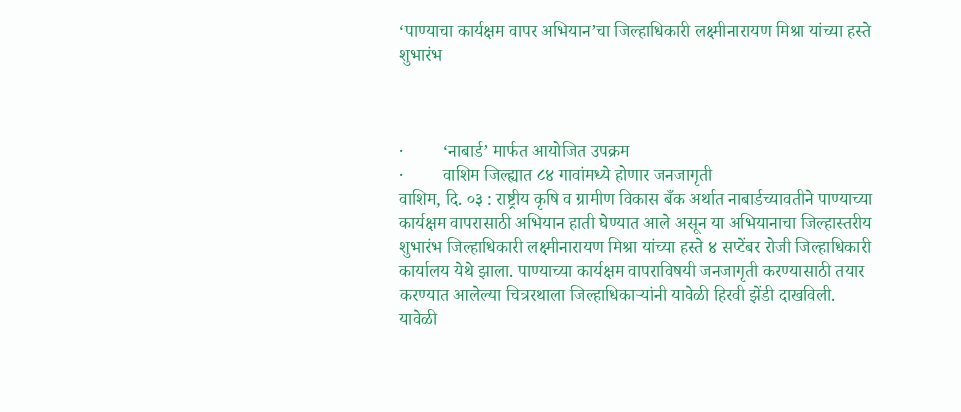‘पाण्याचा कार्यक्षम वापर अभियान’चा जिल्हाधिकारी लक्ष्मीनारायण मिश्रा यांच्या हस्ते शुभारंभ



·         ‘नाबार्ड’ मार्फत आयोजित उपक्रम
·         वाशिम जिल्ह्यात ८४ गावांमध्ये होणार जनजागृती
वाशिम, दि. ०३ : राष्ट्रीय कृषि व ग्रामीण विकास बँक अर्थात नाबार्डच्यावतीने पाण्याच्या कार्यक्षम वापरासाठी अभियान हाती घेण्यात आले असून या अभियानाचा जिल्हास्तरीय शुभारंभ जिल्हाधिकारी लक्ष्मीनारायण मिश्रा यांच्या हस्ते ४ सप्टेंबर रोजी जिल्हाधिकारी कार्यालय येथे झाला. पाण्याच्या कार्यक्षम वापराविषयी जनजागृती करण्यासाठी तयार करण्यात आलेल्या चित्ररथाला जिल्हाधिकाऱ्यांनी यावेळी हिरवी झेंडी दाखविली.
यावेळी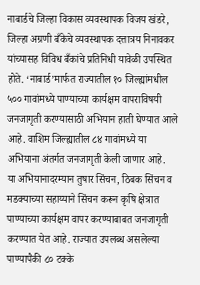नाबार्डचे जिल्हा विकास व्यवस्थापक विजय खंडरे, जिल्हा अग्रणी बँकेचे व्यवस्थापक दत्तात्रय निनावकर यांच्यासह विविध बँकांचे प्रतिनिधी यावेळी उपस्थित होते. ‘नाबार्ड’मार्फत राज्यातील १० जिल्ह्यांमधील ५०० गावांमध्ये पाण्याच्या कार्यक्षम वापराविषयी जनजागृती करण्यासाठी अभियान हाती घेण्यात आले आहे. वाशिम जिल्ह्यातील ८४ गावांमध्ये या अभियाना अंतर्गत जनजागृती केली जाणार आहे.
या अभियानादरम्यान तुषार सिंचन, ठिबक सिंचन व मडक्याच्या सहाय्याने सिंचन करून कृषि क्षेत्रात पाण्याच्या कार्यक्षम वापर करण्याबाबत जनजागृती करण्यात येत आहे. राज्यात उपलब्ध असलेल्या पाण्यापैकी ८० टक्के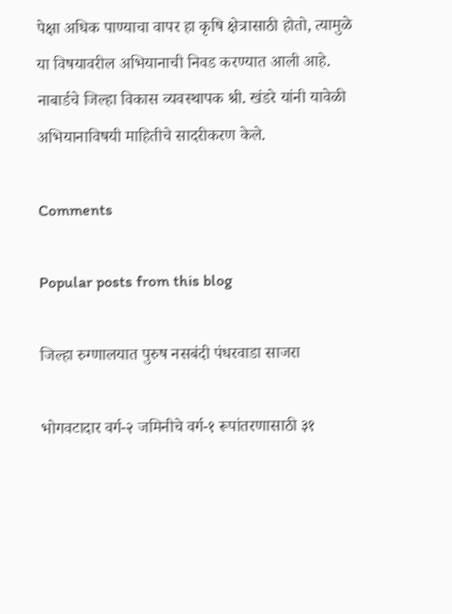पेक्षा अधिक पाण्याचा वापर हा कृषि क्षेत्रासाठी होतो, त्यामुळे या विषयावरील अभियानाची निवड करण्यात आली आहे. नाबार्डचे जिल्हा विकास व्यवस्थापक श्री. खंडरे यांनी यावेळी अभियानाविषयी माहितीचे सादरीकरण केले.

Comments

Popular posts from this blog

जिल्हा रुग्णालयात पुरुष नसबंदी पंधरवाडा साजरा

भोगवटादार वर्ग-२ जमिनीचे वर्ग-१ रूपांतरणासाठी ३१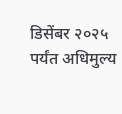डिसेंबर २०२५ पर्यंत अधिमुल्य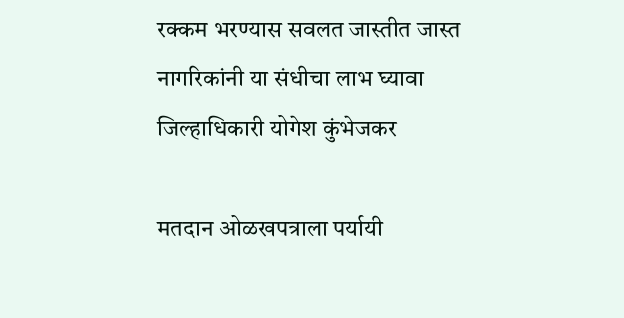रक्कम भरण्यास सवलत जास्तीत जास्त नागरिकांनी या संधीचा लाभ घ्यावा जिल्हाधिकारी योगेश कुंभेजकर

मतदान ओळखपत्राला पर्यायी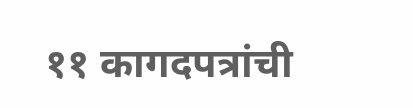११ कागदपत्रांची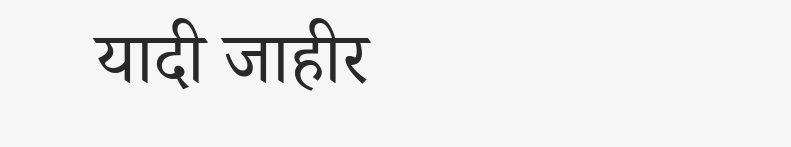यादी जाहीर